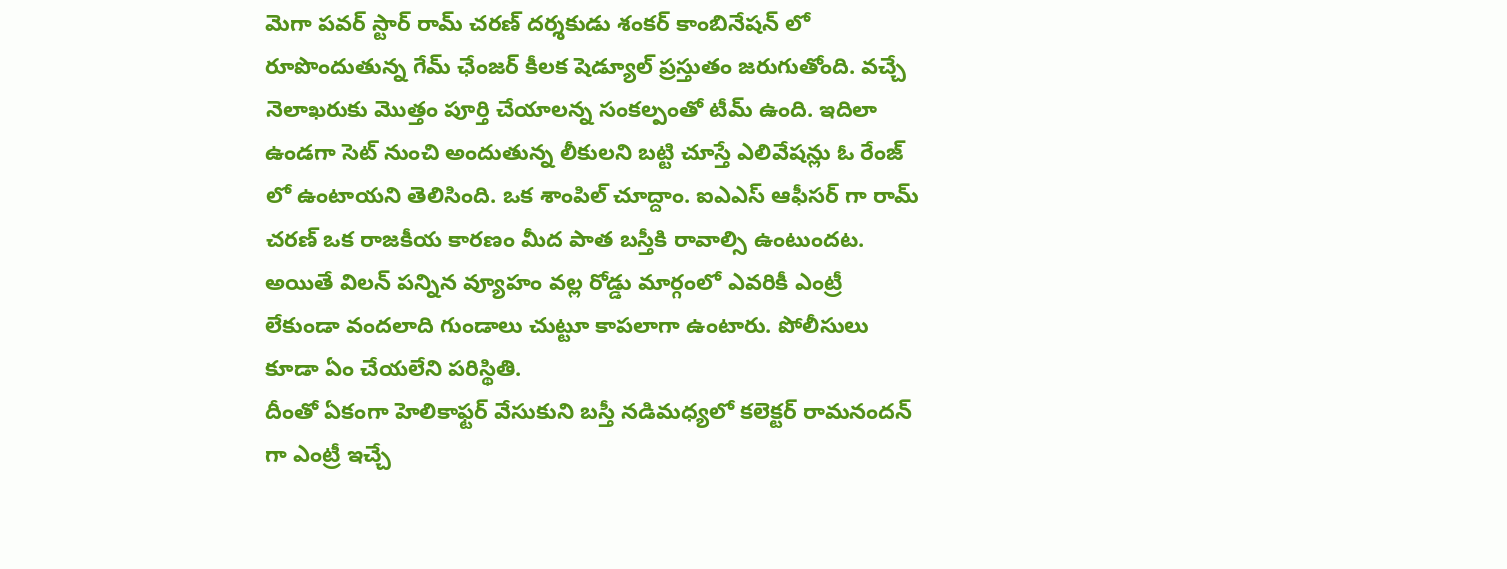మెగా పవర్ స్టార్ రామ్ చరణ్ దర్శకుడు శంకర్ కాంబినేషన్ లో రూపొందుతున్న గేమ్ ఛేంజర్ కీలక షెడ్యూల్ ప్రస్తుతం జరుగుతోంది. వచ్చే నెలాఖరుకు మొత్తం పూర్తి చేయాలన్న సంకల్పంతో టీమ్ ఉంది. ఇదిలా ఉండగా సెట్ నుంచి అందుతున్న లీకులని బట్టి చూస్తే ఎలివేషన్లు ఓ రేంజ్ లో ఉంటాయని తెలిసింది. ఒక శాంపిల్ చూద్దాం. ఐఎఎస్ ఆఫీసర్ గా రామ్ చరణ్ ఒక రాజకీయ కారణం మీద పాత బస్తీకి రావాల్సి ఉంటుందట. అయితే విలన్ పన్నిన వ్యూహం వల్ల రోడ్డు మార్గంలో ఎవరికీ ఎంట్రీ లేకుండా వందలాది గుండాలు చుట్టూ కాపలాగా ఉంటారు. పోలీసులు కూడా ఏం చేయలేని పరిస్థితి.
దీంతో ఏకంగా హెలికాఫ్టర్ వేసుకుని బస్తీ నడిమధ్యలో కలెక్టర్ రామనందన్ గా ఎంట్రీ ఇచ్చే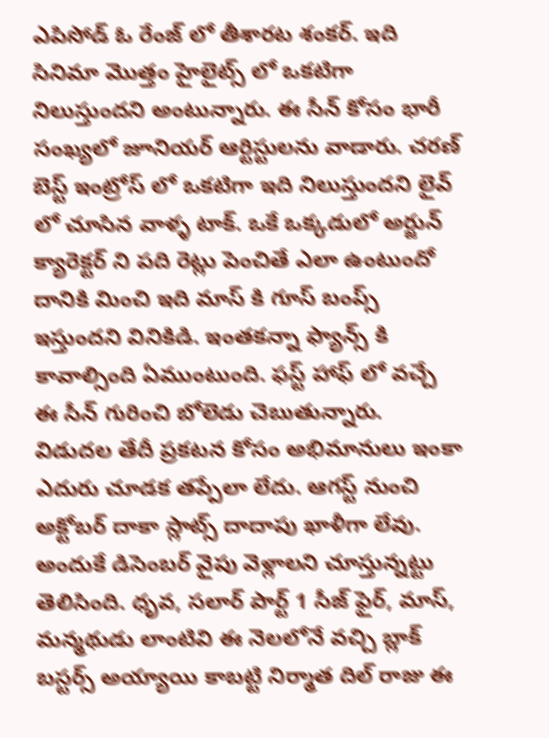ఎపిసోడ్ ఓ రేంజ్ లో తీశారట శంకర్. ఇది సినిమా మొత్తం హైలైట్స్ లో ఒకటిగా నిలుస్తుందని అంటున్నారు. ఈ సీన్ కోసం భారీ సంఖ్యలో జూనియర్ ఆర్టిస్టులను వాడారు. చరణ్ బెస్ట్ ఇంట్రోస్ లో ఒకటిగా ఇది నిలుస్తుందని లైవ్ లో చూసిన వాళ్ళ టాక్. ఒకే ఒక్కడులో అర్జున్ క్యారెక్టర్ ని పది రెట్లు పెంచితే ఎలా ఉంటుందో దానికి మించి ఇది మాస్ కి గూస్ బంప్స్ ఇస్తుందని వినికిడి. ఇంతకన్నా ఫ్యాన్స్ కి కావాల్సింది ఏముంటుంది. ఫస్ట్ హాఫ్ లో వచ్చే ఈ సీన్ గురించి బోలెడు చెబుతున్నారు.
విడుదల తేదీ ప్రకటన కోసం అభిమానులు ఇంకా ఎదురు చూడక తప్పేలా లేదు. ఆగస్ట్ నుంచి అక్టోబర్ దాకా స్లాట్స్ దాదాపు ఖాళీగా లేవు. అందుకే డిసెంబర్ వైపు వెళ్లాలని చూస్తున్నట్టు తెలిసింది. ధృవ, సలార్ పార్ట్ 1 సీజ్ ఫైర్, మాస్, మన్మథుడు లాంటివి ఈ నెలలోనే వచ్చి బ్లాక్ బస్టర్స్ అయ్యాయి కాబట్టి నిర్మాత దిల్ రాజు ఈ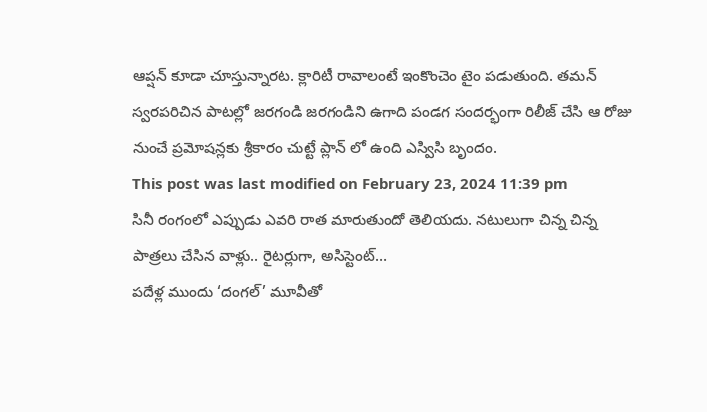ఆప్షన్ కూడా చూస్తున్నారట. క్లారిటీ రావాలంటే ఇంకొంచెం టైం పడుతుంది. తమన్ స్వరపరిచిన పాటల్లో జరగండి జరగండిని ఉగాది పండగ సందర్భంగా రిలీజ్ చేసి ఆ రోజు నుంచే ప్రమోషన్లకు శ్రీకారం చుట్టే ప్లాన్ లో ఉంది ఎస్విసి బృందం.
This post was last modified on February 23, 2024 11:39 pm
సినీ రంగంలో ఎప్పుడు ఎవరి రాత మారుతుందో తెలియదు. నటులుగా చిన్న చిన్న పాత్రలు చేసిన వాళ్లు.. రైటర్లుగా, అసిస్టెంట్…
పదేళ్ల ముందు ‘దంగల్’ మూవీతో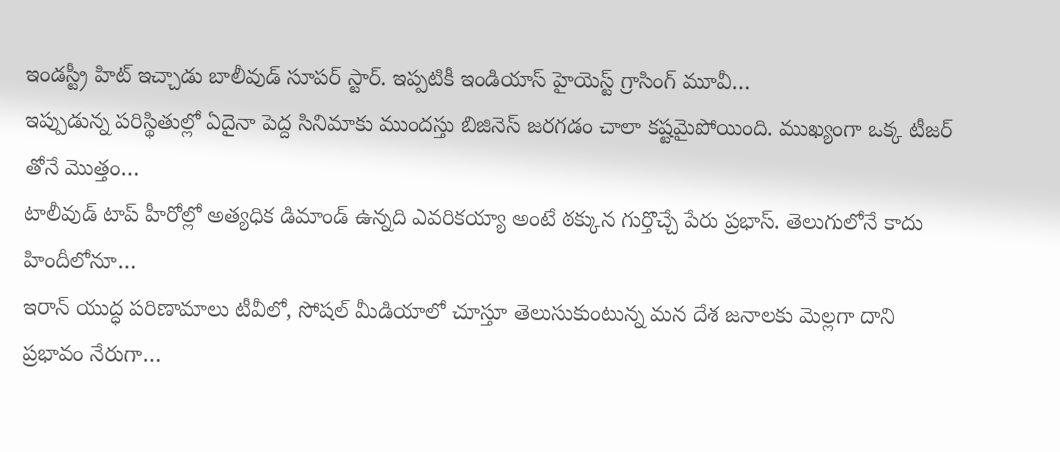ఇండస్ట్రీ హిట్ ఇచ్చాడు బాలీవుడ్ సూపర్ స్టార్. ఇప్పటికీ ఇండియాస్ హైయెస్ట్ గ్రాసింగ్ మూవీ…
ఇప్పుడున్న పరిస్థితుల్లో ఏదైనా పెద్ద సినిమాకు ముందస్తు బిజినెస్ జరగడం చాలా కష్టమైపోయింది. ముఖ్యంగా ఒక్క టీజర్ తోనే మొత్తం…
టాలీవుడ్ టాప్ హీరోల్లో అత్యధిక డిమాండ్ ఉన్నది ఎవరికయ్యా అంటే ఠక్కున గుర్తొచ్చే పేరు ప్రభాస్. తెలుగులోనే కాదు హిందీలోనూ…
ఇరాన్ యుద్ధ పరిణామాలు టీవీలో, సోషల్ మీడియాలో చూస్తూ తెలుసుకుంటున్న మన దేశ జనాలకు మెల్లగా దాని ప్రభావం నేరుగా…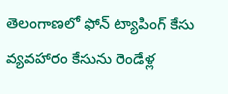తెలంగాణలో ఫోన్ ట్యాపింగ్ కేసు వ్యవహారం కేసును రెండేళ్ల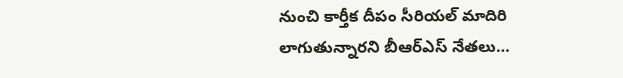నుంచి కార్తీక దీపం సీరియల్ మాదిరి లాగుతున్నారని బీఆర్ఎస్ నేతలు…